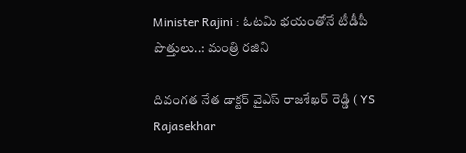Minister Rajini : ఓటమి భయంతోనే టీడీపీ పొత్తులు..: మంత్రి రజిని

దివంగత నేత డాక్టర్ వైఎస్ రాజశేఖర్ రెడ్డి ( YS Rajasekhar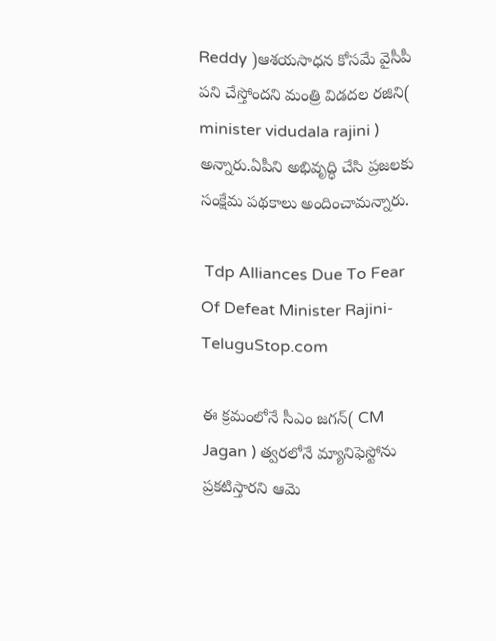Reddy )ఆశయసాధన కోసమే వైసీపీ పని చేస్తోందని మంత్రి విడదల రజిని( minister vidudala rajini ) అన్నారు.ఏపీని అభివృద్ధి చేసి ప్రజలకు సంక్షేమ పథకాలు అందించామన్నారు.

 Tdp Alliances Due To Fear Of Defeat Minister Rajini-TeluguStop.com

ఈ క్రమంలోనే సీఎం జగన్( CM Jagan ) త్వరలోనే మ్యానిఫెస్టోను ప్రకటిస్తారని ఆమె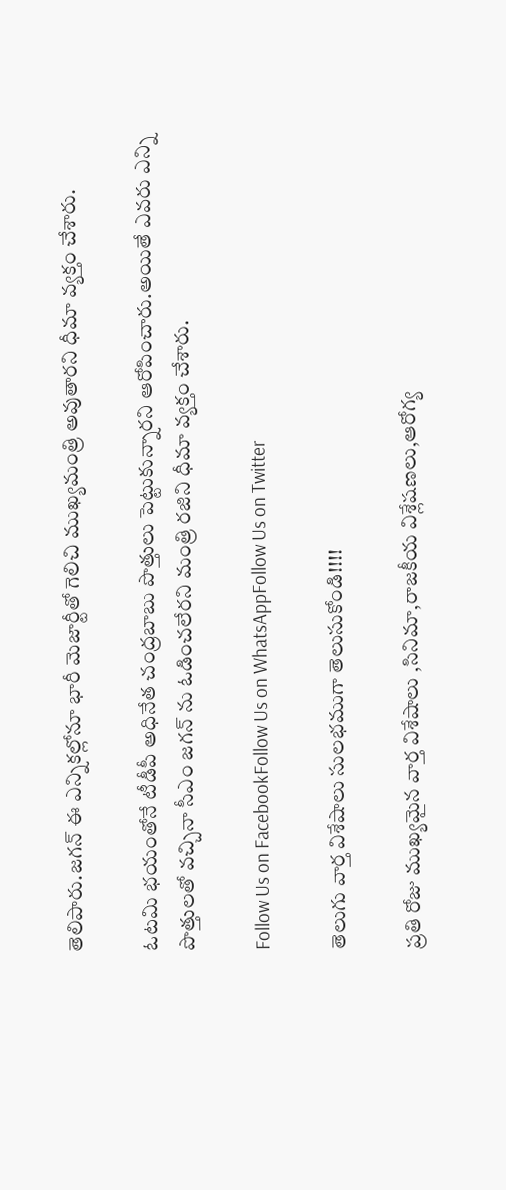తెలిపారు.జగన్ ఈ ఎన్నికల్లోనూ భారీ మెజార్టీతో గెలిచి ముఖ్యమంత్రి అవుతారని ధీమా వ్యక్తం చేశారు.

ఓటమి భయంతోనే టీడీపీ అధినేత చంద్రబాబు పొత్తులు పెట్టుకున్నారని ఆరోపించారు.అయితే ఎవరు ఎన్ని పొత్తులతో వచ్చినా సీఎం జగన్ ను ఓడించలేరని మంత్రి రజిని ధీమా వ్యక్తం చేశారు.

Follow Us on FacebookFollow Us on WhatsAppFollow Us on Twitter

తెలుగు వార్త విశేషాలు సులభముగా తెలుసుకోండి!!!!

ప్రతి రోజు ముఖ్యమైన వార్త విశేషాలు ,సినిమా,రాజకీయ విశ్లేషణలు,ఆరోగ్య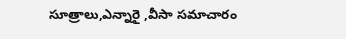సూత్రాలు,ఎన్నారై ,వీసా సమాచారం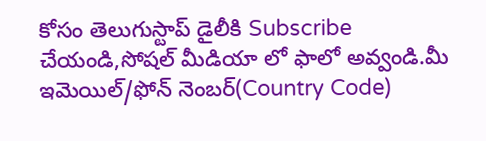కోసం తెలుగుస్టాప్ డైలీకి Subscribe చేయండి,సోషల్ మీడియా లో ఫాలో అవ్వండి.మీ ఇమెయిల్/ఫోన్ నెంబర్(Country Code)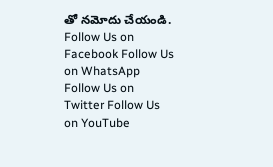తో నమోదు చేయండి.
Follow Us on Facebook Follow Us on WhatsApp  Follow Us on Twitter Follow Us on YouTube